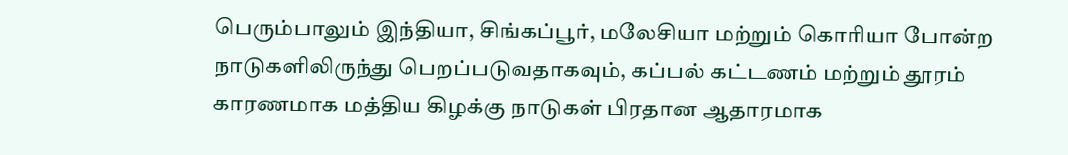பெரும்பாலும் இந்தியா, சிங்கப்பூர், மலேசியா மற்றும் கொரியா போன்ற நாடுகளிலிருந்து பெறப்படுவதாகவும், கப்பல் கட்டணம் மற்றும் தூரம் காரணமாக மத்திய கிழக்கு நாடுகள் பிரதான ஆதாரமாக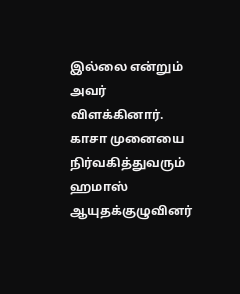இல்லை என்றும் அவர் விளக்கினார்.
காசா முனையை நிர்வகித்துவரும் ஹமாஸ் ஆயுதக்குழுவினர்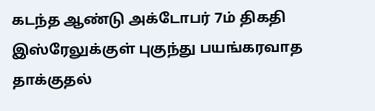கடந்த ஆண்டு அக்டோபர் 7ம் திகதி இஸ்ரேலுக்குள் புகுந்து பயங்கரவாத தாக்குதல்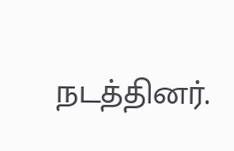நடத்தினர்.